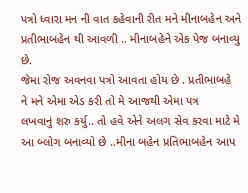પત્રો ધ્વારા મન ની વાત કહેવાની રીત મને મીનાબહેન અને પ્રતીભાબહેન થી આવળી .. મીનાબહેને એક પેજ બનાવ્યુ છે.
જેમા રોજ અવનવા પત્રો આવતા હોય છે . પ્રતીભાબહે
ને મને એમા એડ કરી તો મે આજથી એમા પત્ર
લખવાનું શરુ કર્યુ.. તો હવે એને અલગ સેવ કરવા માટે મે આ બ્લોગ બનાવ્યો છે ..મીના બહેન પ્રતિભાબહેન આપ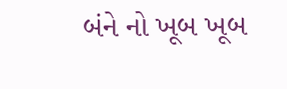બંને નો ખૂબ ખૂબ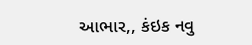આભાર,, કંઇક નવુ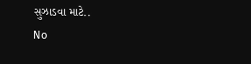સુઝાડવા માટે..
No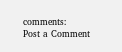comments:
Post a Comment